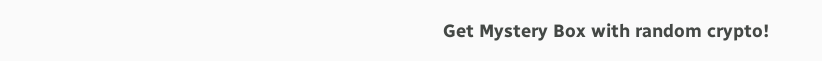Get Mystery Box with random crypto!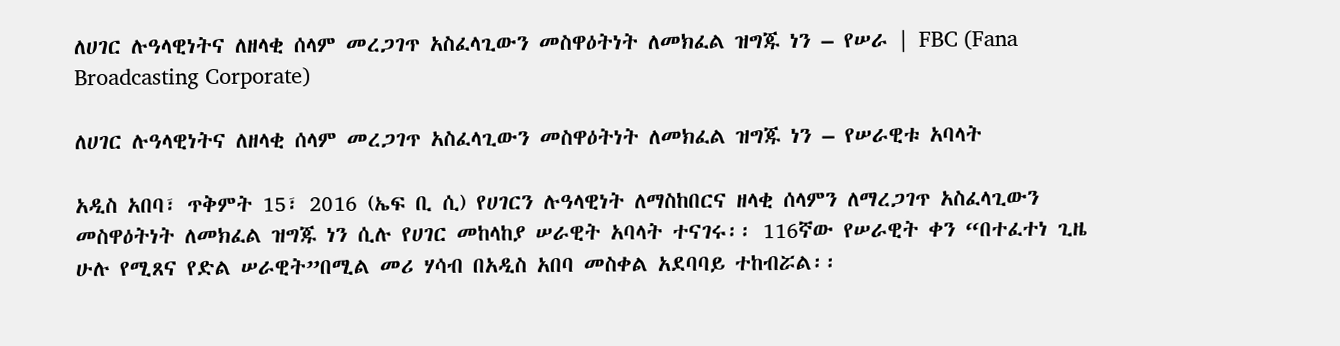ለሀገር ሉዓላዊነትና ለዘላቂ ሰላም መረጋገጥ አስፈላጊውን መስዋዕትነት ለመክፈል ዝግጁ ነን – የሠራ | FBC (Fana Broadcasting Corporate)

ለሀገር ሉዓላዊነትና ለዘላቂ ሰላም መረጋገጥ አስፈላጊውን መስዋዕትነት ለመክፈል ዝግጁ ነን – የሠራዊቱ አባላት

አዲስ አበባ፣ ጥቅምት 15፣ 2016 (ኤፍ ቢ ሲ) የሀገርን ሉዓላዊነት ለማስከበርና ዘላቂ ሰላምን ለማረጋገጥ አስፈላጊውን መስዋዕትነት ለመክፈል ዝግጁ ነን ሲሉ የሀገር መከላከያ ሠራዊት አባላት ተናገሩ፡፡ 116ኛው የሠራዊት ቀን “በተፈተነ ጊዜ ሁሉ የሚጸና የድል ሠራዊት”በሚል መሪ ሃሳብ በአዲስ አበባ መስቀል አደባባይ ተከብሯል፡፡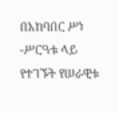በአከባበር ሥነ -ሥርዓቱ ላይ የተገኙት የሠራዊቱ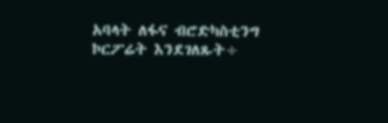አባላት ለፋና ብሮድካስቲንግ ኮርፖሬት እንደገለጹት÷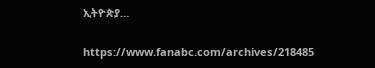ኢትዮጵያ…

https://www.fanabc.com/archives/218485